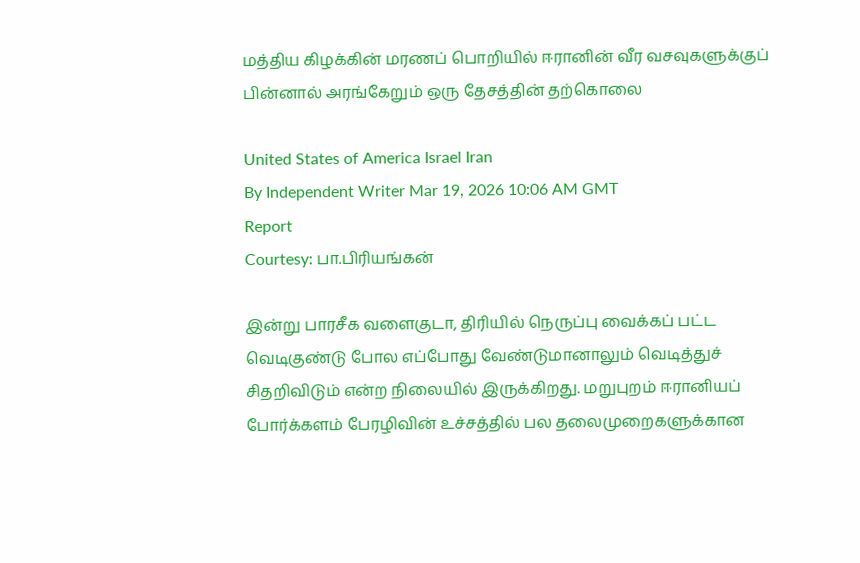மத்திய கிழக்கின் மரணப் பொறியில் ஈரானின் வீர வசவுகளுக்குப் பின்னால் அரங்கேறும் ஒரு தேசத்தின் தற்கொலை

United States of America Israel Iran
By Independent Writer Mar 19, 2026 10:06 AM GMT
Report
Courtesy: பா.பிரியங்கன்

இன்று பாரசீக வளைகுடா, திரியில் நெருப்பு வைக்கப் பட்ட வெடிகுண்டு போல எப்போது வேண்டுமானாலும் வெடித்துச் சிதறிவிடும் என்ற நிலையில் இருக்கிறது. மறுபுறம் ஈரானியப் போர்க்களம் பேரழிவின் உச்சத்தில் பல தலைமுறைகளுக்கான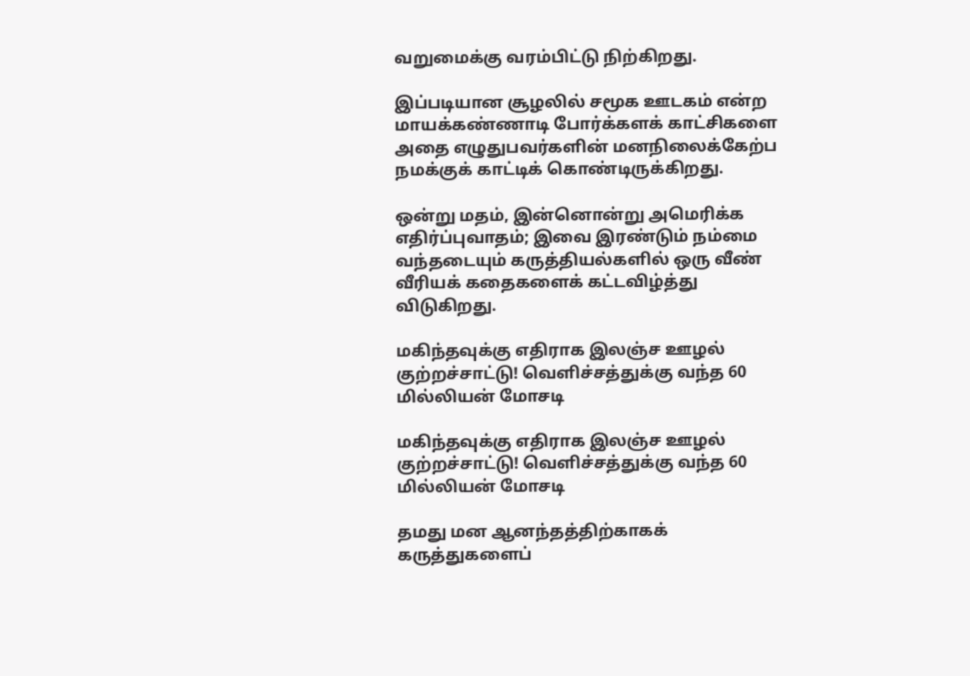வறுமைக்கு வரம்பிட்டு நிற்கிறது.

இப்படியான சூழலில் சமூக ஊடகம் என்ற மாயக்கண்ணாடி போர்க்களக் காட்சிகளை அதை எழுதுபவர்களின் மனநிலைக்கேற்ப நமக்குக் காட்டிக் கொண்டிருக்கிறது.

ஒன்று மதம், இன்னொன்று அமெரிக்க எதிர்ப்புவாதம்; இவை இரண்டும் நம்மை வந்தடையும் கருத்தியல்களில் ஒரு வீண் வீரியக் கதைகளைக் கட்டவிழ்த்து விடுகிறது.

மகிந்தவுக்கு எதிராக இலஞ்ச ஊழல் குற்றச்சாட்டு! வெளிச்சத்துக்கு வந்த 60 மில்லியன் மோசடி

மகிந்தவுக்கு எதிராக இலஞ்ச ஊழல் குற்றச்சாட்டு! வெளிச்சத்துக்கு வந்த 60 மில்லியன் மோசடி

தமது மன ஆனந்தத்திற்காகக் கருத்துகளைப்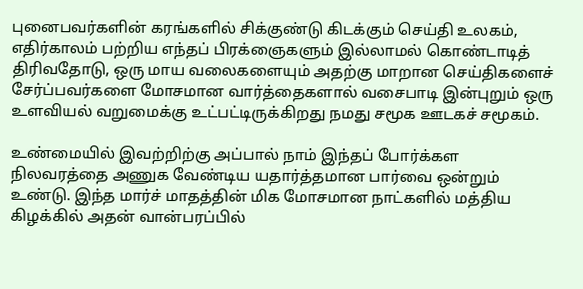புனைபவர்களின் கரங்களில் சிக்குண்டு கிடக்கும் செய்தி உலகம், எதிர்காலம் பற்றிய எந்தப் பிரக்ஞைகளும் இல்லாமல் கொண்டாடித் திரிவதோடு, ஒரு மாய வலைகளையும் அதற்கு மாறான செய்திகளைச் சேர்ப்பவர்களை மோசமான வார்த்தைகளால் வசைபாடி இன்புறும் ஒரு உளவியல் வறுமைக்கு உட்பட்டிருக்கிறது நமது சமூக ஊடகச் சமூகம்.

உண்மையில் இவற்றிற்கு அப்பால் நாம் இந்தப் போர்க்கள நிலவரத்தை அணுக வேண்டிய யதார்த்தமான பார்வை ஒன்றும் உண்டு. இந்த மார்ச் மாதத்தின் மிக மோசமான நாட்களில் மத்திய கிழக்கில் அதன் வான்பரப்பில்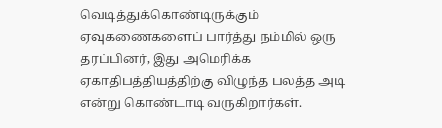வெடித்துக்கொண்டிருக்கும் ஏவுகணைகளைப் பார்த்து நம்மில் ஒரு தரப்பினர், இது அமெரிக்க ஏகாதிபத்தியத்திற்கு விழுந்த பலத்த அடி என்று கொண்டாடி வருகிறார்கள்.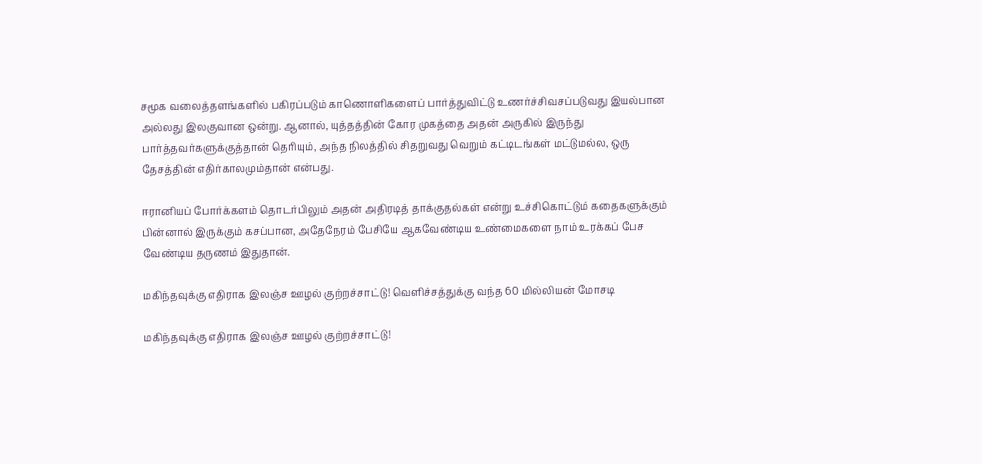சமூக வலைத்தளங்களில் பகிரப்படும் காணொளிகளைப் பார்த்துவிட்டு உணர்ச்சிவசப்படுவது இயல்பான அல்லது இலகுவான ஒன்று. ஆனால், யுத்தத்தின் கோர முகத்தை அதன் அருகில் இருந்து பார்த்தவர்களுக்குத்தான் தெரியும், அந்த நிலத்தில் சிதறுவது வெறும் கட்டிடங்கள் மட்டுமல்ல, ஒரு தேசத்தின் எதிர்காலமும்தான் என்பது.

ஈரானியப் போர்க்களம் தொடர்பிலும் அதன் அதிரடித் தாக்குதல்கள் என்று உச்சிகொட்டும் கதைகளுக்கும் பின்னால் இருக்கும் கசப்பான, அதேநேரம் பேசியே ஆகவேண்டிய உண்மைகளை நாம் உரக்கப் பேச வேண்டிய தருணம் இதுதான்.

மகிந்தவுக்கு எதிராக இலஞ்ச ஊழல் குற்றச்சாட்டு! வெளிச்சத்துக்கு வந்த 60 மில்லியன் மோசடி

மகிந்தவுக்கு எதிராக இலஞ்ச ஊழல் குற்றச்சாட்டு!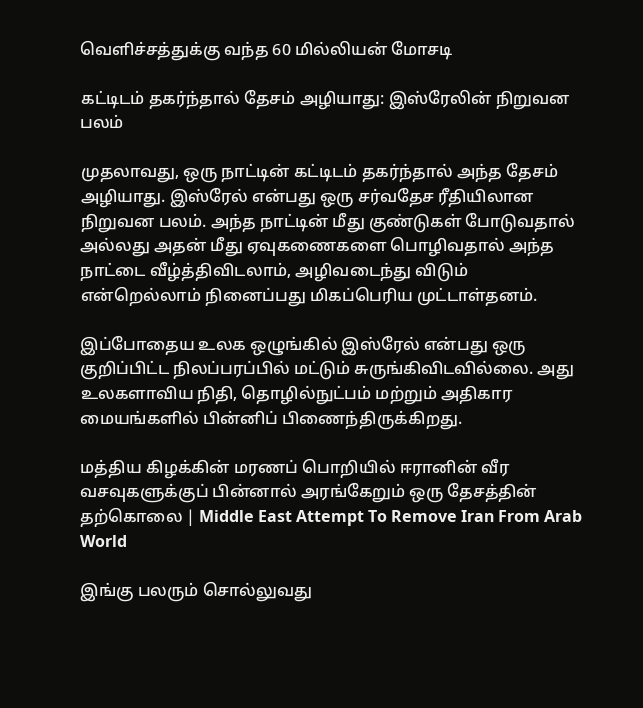வெளிச்சத்துக்கு வந்த 60 மில்லியன் மோசடி

கட்டிடம் தகர்ந்தால் தேசம் அழியாது: இஸ்ரேலின் நிறுவன பலம்

முதலாவது, ஒரு நாட்டின் கட்டிடம் தகர்ந்தால் அந்த தேசம் அழியாது. இஸ்ரேல் என்பது ஒரு சர்வதேச ரீதியிலான நிறுவன பலம். அந்த நாட்டின் மீது குண்டுகள் போடுவதால் அல்லது அதன் மீது ஏவுகணைகளை பொழிவதால் அந்த நாட்டை வீழ்த்திவிடலாம், அழிவடைந்து விடும் என்றெல்லாம் நினைப்பது மிகப்பெரிய முட்டாள்தனம்.

இப்போதைய உலக ஒழுங்கில் இஸ்ரேல் என்பது ஒரு குறிப்பிட்ட நிலப்பரப்பில் மட்டும் சுருங்கிவிடவில்லை. அது உலகளாவிய நிதி, தொழில்நுட்பம் மற்றும் அதிகார மையங்களில் பின்னிப் பிணைந்திருக்கிறது.

மத்திய கிழக்கின் மரணப் பொறியில் ஈரானின் வீர வசவுகளுக்குப் பின்னால் அரங்கேறும் ஒரு தேசத்தின் தற்கொலை | Middle East Attempt To Remove Iran From Arab World

இங்கு பலரும் சொல்லுவது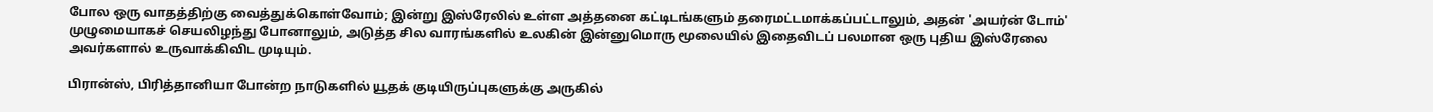போல ஒரு வாதத்திற்கு வைத்துக்கொள்வோம்; இன்று இஸ்ரேலில் உள்ள அத்தனை கட்டிடங்களும் தரைமட்டமாக்கப்பட்டாலும், அதன் 'அயர்ன் டோம்' முழுமையாகச் செயலிழந்து போனாலும், அடுத்த சில வாரங்களில் உலகின் இன்னுமொரு மூலையில் இதைவிடப் பலமான ஒரு புதிய இஸ்ரேலை அவர்களால் உருவாக்கிவிட முடியும்.

பிரான்ஸ், பிரித்தானியா போன்ற நாடுகளில் யூதக் குடியிருப்புகளுக்கு அருகில்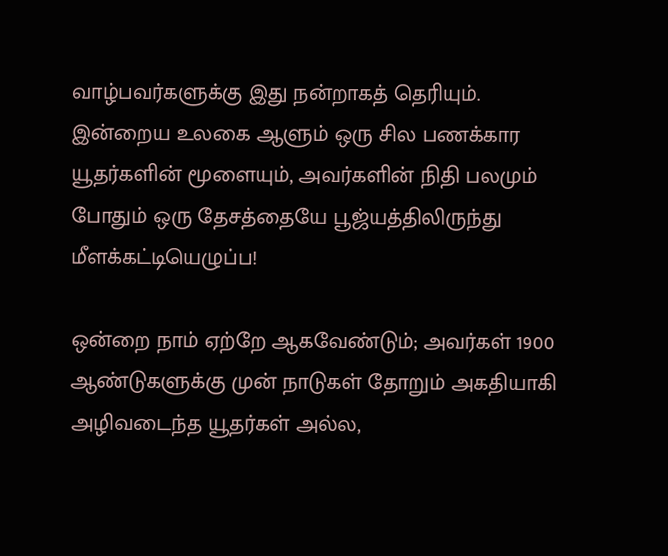வாழ்பவர்களுக்கு இது நன்றாகத் தெரியும். இன்றைய உலகை ஆளும் ஒரு சில பணக்கார யூதர்களின் மூளையும், அவர்களின் நிதி பலமும் போதும் ஒரு தேசத்தையே பூஜ்யத்திலிருந்து மீளக்கட்டியெழுப்ப!

ஒன்றை நாம் ஏற்றே ஆகவேண்டும்; அவர்கள் 1900 ஆண்டுகளுக்கு முன் நாடுகள் தோறும் அகதியாகி அழிவடைந்த யூதர்கள் அல்ல,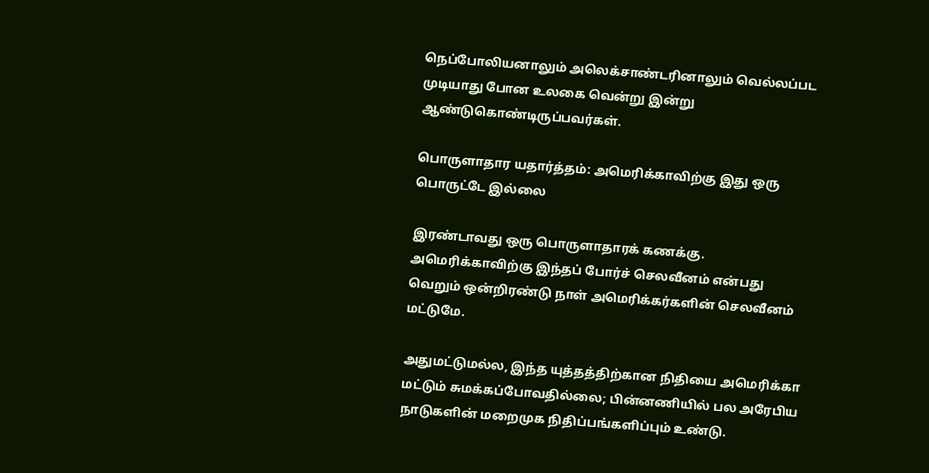நெப்போலியனாலும் அலெக்சாண்டரினாலும் வெல்லப்பட முடியாது போன உலகை வென்று இன்று ஆண்டுகொண்டிருப்பவர்கள்.

பொருளாதார யதார்த்தம்: அமெரிக்காவிற்கு இது ஒரு பொருட்டே இல்லை

இரண்டாவது ஒரு பொருளாதாரக் கணக்கு. அமெரிக்காவிற்கு இந்தப் போர்ச் செலவீனம் என்பது வெறும் ஒன்றிரண்டு நாள் அமெரிக்கர்களின் செலவீனம் மட்டுமே.

அதுமட்டுமல்ல, இந்த யுத்தத்திற்கான நிதியை அமெரிக்கா மட்டும் சுமக்கப்போவதில்லை; பின்னணியில் பல அரேபிய நாடுகளின் மறைமுக நிதிப்பங்களிப்பும் உண்டு.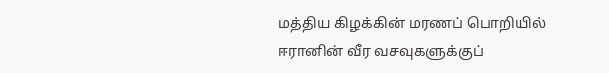மத்திய கிழக்கின் மரணப் பொறியில் ஈரானின் வீர வசவுகளுக்குப்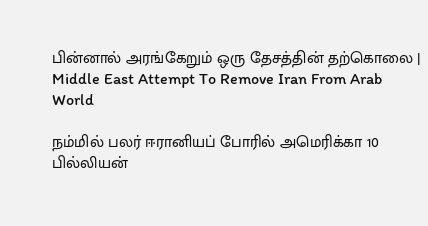பின்னால் அரங்கேறும் ஒரு தேசத்தின் தற்கொலை | Middle East Attempt To Remove Iran From Arab World

நம்மில் பலர் ஈரானியப் போரில் அமெரிக்கா 10 பில்லியன்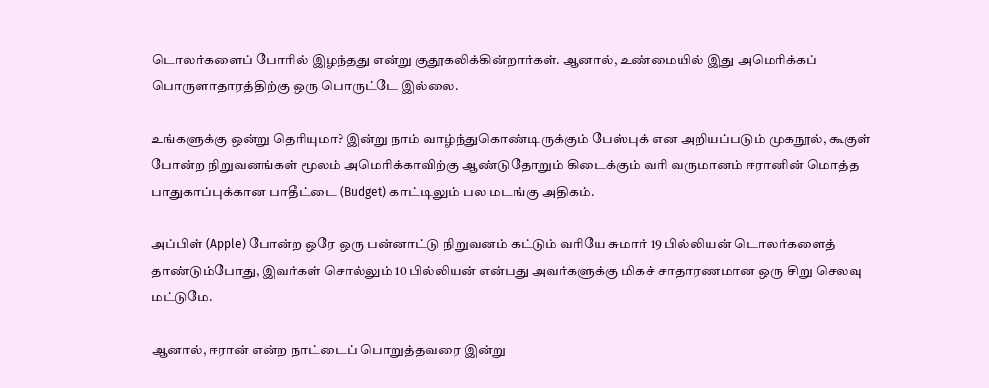டொலர்களைப் போரில் இழந்தது என்று குதூகலிக்கின்றார்கள். ஆனால், உண்மையில் இது அமெரிக்கப் பொருளாதாரத்திற்கு ஒரு பொருட்டே இல்லை.

உங்களுக்கு ஒன்று தெரியுமா? இன்று நாம் வாழ்ந்துகொண்டிருக்கும் பேஸ்புக் என அறியப்படும் முகநூல், கூகுள் போன்ற நிறுவனங்கள் மூலம் அமெரிக்காவிற்கு ஆண்டுதோறும் கிடைக்கும் வரி வருமானம் ஈரானின் மொத்த பாதுகாப்புக்கான பாதீட்டை (Budget) காட்டிலும் பல மடங்கு அதிகம்.

அப்பிள் (Apple) போன்ற ஒரே ஒரு பன்னாட்டு நிறுவனம் கட்டும் வரியே சுமார் 19 பில்லியன் டொலர்களைத் தாண்டும்போது, இவர்கள் சொல்லும் 10 பில்லியன் என்பது அவர்களுக்கு மிகச் சாதாரணமான ஒரு சிறு செலவு மட்டுமே.

ஆனால், ஈரான் என்ற நாட்டைப் பொறுத்தவரை இன்று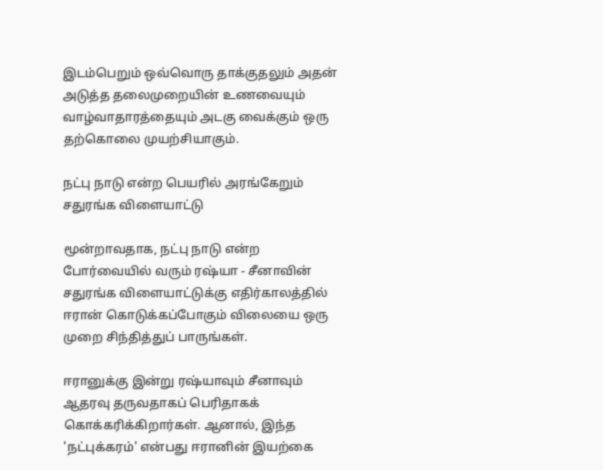இடம்பெறும் ஒவ்வொரு தாக்குதலும் அதன் அடுத்த தலைமுறையின் உணவையும் வாழ்வாதாரத்தையும் அடகு வைக்கும் ஒரு தற்கொலை முயற்சியாகும்.

நட்பு நாடு என்ற பெயரில் அரங்கேறும் சதுரங்க விளையாட்டு

மூன்றாவதாக, நட்பு நாடு என்ற போர்வையில் வரும் ரஷ்யா - சீனாவின் சதுரங்க விளையாட்டுக்கு எதிர்காலத்தில் ஈரான் கொடுக்கப்போகும் விலையை ஒரு முறை சிந்தித்துப் பாருங்கள்.

ஈரானுக்கு இன்று ரஷ்யாவும் சீனாவும் ஆதரவு தருவதாகப் பெரிதாகக் கொக்கரிக்கிறார்கள். ஆனால், இந்த 'நட்புக்கரம்' என்பது ஈரானின் இயற்கை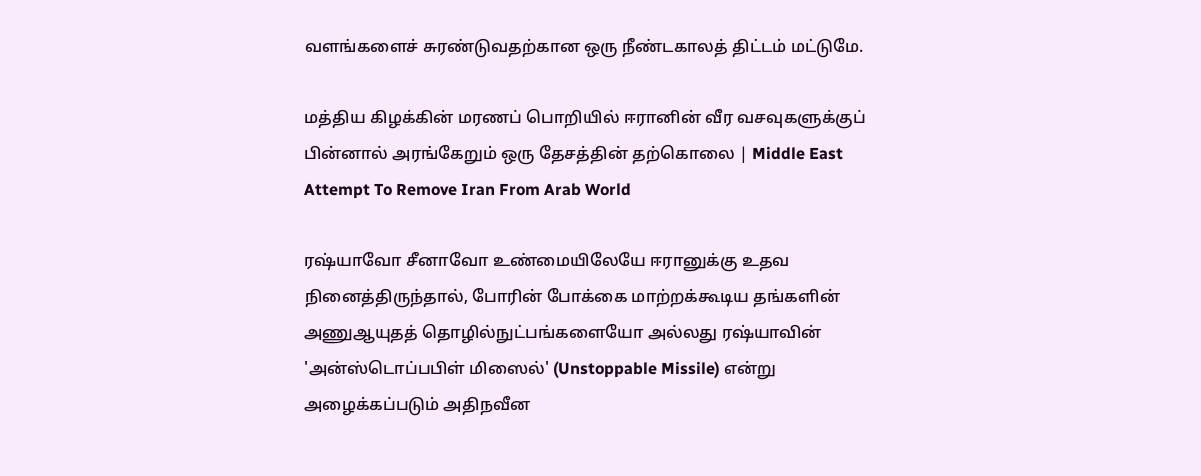வளங்களைச் சுரண்டுவதற்கான ஒரு நீண்டகாலத் திட்டம் மட்டுமே.

மத்திய கிழக்கின் மரணப் பொறியில் ஈரானின் வீர வசவுகளுக்குப் பின்னால் அரங்கேறும் ஒரு தேசத்தின் தற்கொலை | Middle East Attempt To Remove Iran From Arab World

ரஷ்யாவோ சீனாவோ உண்மையிலேயே ஈரானுக்கு உதவ நினைத்திருந்தால், போரின் போக்கை மாற்றக்கூடிய தங்களின் அணுஆயுதத் தொழில்நுட்பங்களையோ அல்லது ரஷ்யாவின் 'அன்ஸ்டொப்பபிள் மிஸைல்' (Unstoppable Missile) என்று அழைக்கப்படும் அதிநவீன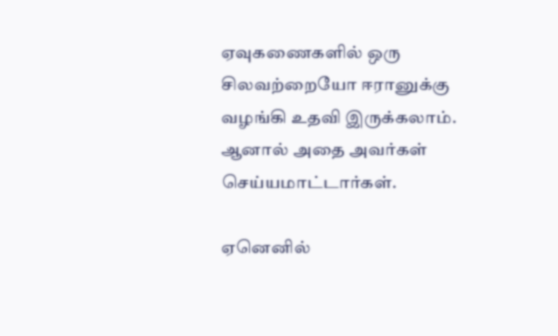ஏவுகணைகளில் ஒரு சிலவற்றையோ ஈரானுக்கு வழங்கி உதவி இருக்கலாம். ஆனால் அதை அவர்கள் செய்யமாட்டார்கள்.

ஏனெனில்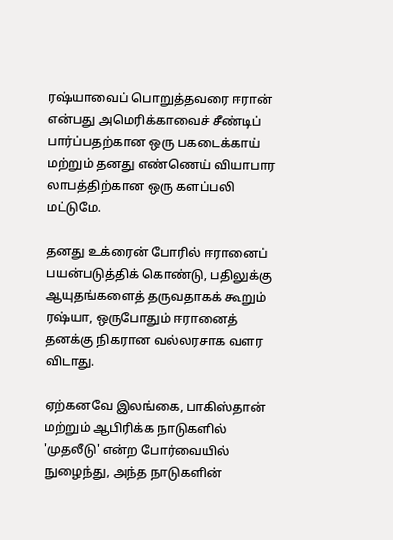ரஷ்யாவைப் பொறுத்தவரை ஈரான் என்பது அமெரிக்காவைச் சீண்டிப் பார்ப்பதற்கான ஒரு பகடைக்காய் மற்றும் தனது எண்ணெய் வியாபார லாபத்திற்கான ஒரு களப்பலி மட்டுமே.

தனது உக்ரைன் போரில் ஈரானைப் பயன்படுத்திக் கொண்டு, பதிலுக்கு ஆயுதங்களைத் தருவதாகக் கூறும் ரஷ்யா, ஒருபோதும் ஈரானைத் தனக்கு நிகரான வல்லரசாக வளர விடாது.

ஏற்கனவே இலங்கை, பாகிஸ்தான் மற்றும் ஆபிரிக்க நாடுகளில் 'முதலீடு' என்ற போர்வையில் நுழைந்து, அந்த நாடுகளின்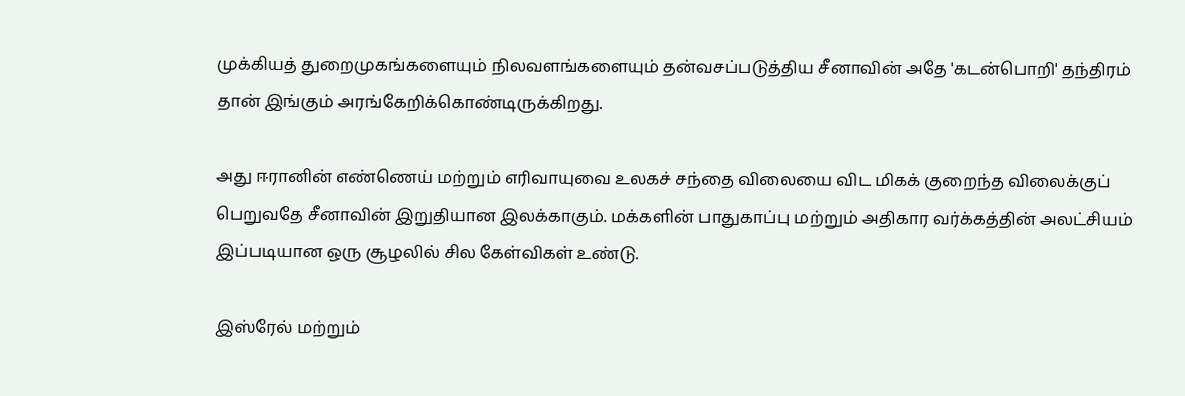முக்கியத் துறைமுகங்களையும் நிலவளங்களையும் தன்வசப்படுத்திய சீனாவின் அதே 'கடன்பொறி' தந்திரம் தான் இங்கும் அரங்கேறிக்கொண்டிருக்கிறது.

அது ஈரானின் எண்ணெய் மற்றும் எரிவாயுவை உலகச் சந்தை விலையை விட மிகக் குறைந்த விலைக்குப் பெறுவதே சீனாவின் இறுதியான இலக்காகும். மக்களின் பாதுகாப்பு மற்றும் அதிகார வர்க்கத்தின் அலட்சியம் இப்படியான ஒரு சூழலில் சில கேள்விகள் உண்டு.

இஸ்ரேல் மற்றும்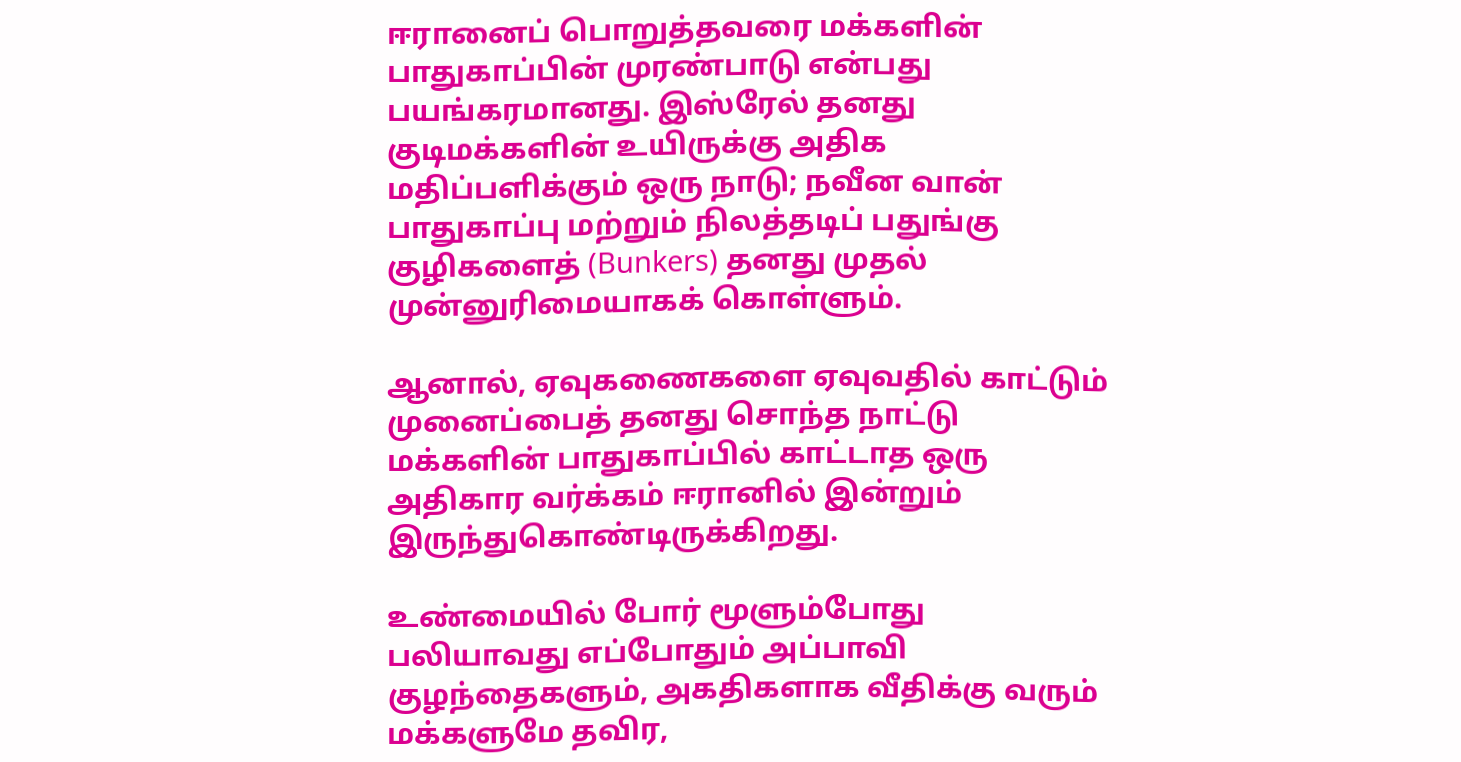ஈரானைப் பொறுத்தவரை மக்களின் பாதுகாப்பின் முரண்பாடு என்பது பயங்கரமானது. இஸ்ரேல் தனது குடிமக்களின் உயிருக்கு அதிக மதிப்பளிக்கும் ஒரு நாடு; நவீன வான் பாதுகாப்பு மற்றும் நிலத்தடிப் பதுங்கு குழிகளைத் (Bunkers) தனது முதல் முன்னுரிமையாகக் கொள்ளும்.

ஆனால், ஏவுகணைகளை ஏவுவதில் காட்டும் முனைப்பைத் தனது சொந்த நாட்டு மக்களின் பாதுகாப்பில் காட்டாத ஒரு அதிகார வர்க்கம் ஈரானில் இன்றும் இருந்துகொண்டிருக்கிறது.

உண்மையில் போர் மூளும்போது பலியாவது எப்போதும் அப்பாவி குழந்தைகளும், அகதிகளாக வீதிக்கு வரும் மக்களுமே தவிர,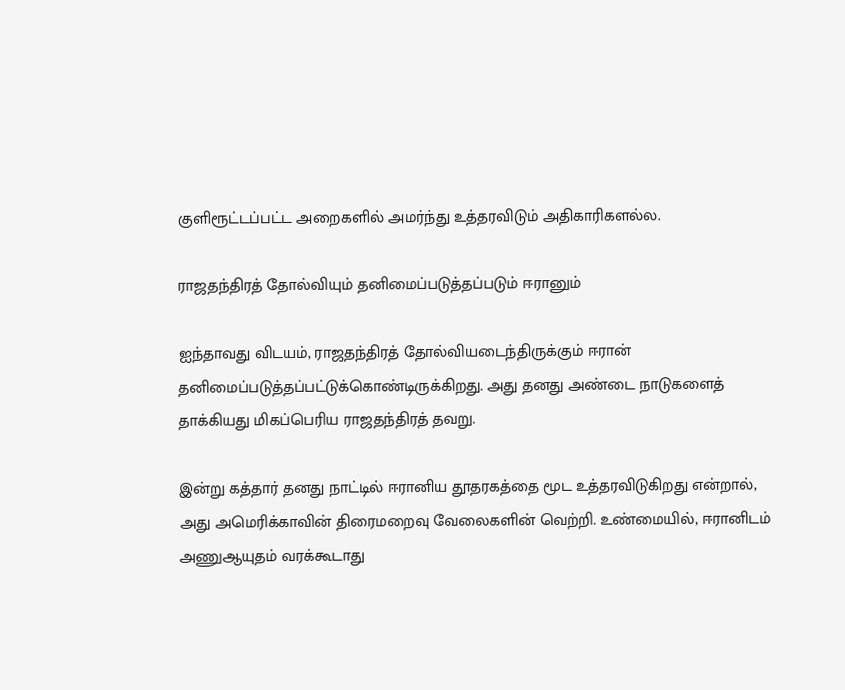குளிரூட்டப்பட்ட அறைகளில் அமர்ந்து உத்தரவிடும் அதிகாரிகளல்ல.

ராஜதந்திரத் தோல்வியும் தனிமைப்படுத்தப்படும் ஈரானும்

ஐந்தாவது விடயம், ராஜதந்திரத் தோல்வியடைந்திருக்கும் ஈரான் தனிமைப்படுத்தப்பட்டுக்கொண்டிருக்கிறது. அது தனது அண்டை நாடுகளைத் தாக்கியது மிகப்பெரிய ராஜதந்திரத் தவறு.

இன்று கத்தார் தனது நாட்டில் ஈரானிய தூதரகத்தை மூட உத்தரவிடுகிறது என்றால், அது அமெரிக்காவின் திரைமறைவு வேலைகளின் வெற்றி. உண்மையில், ஈரானிடம் அணுஆயுதம் வரக்கூடாது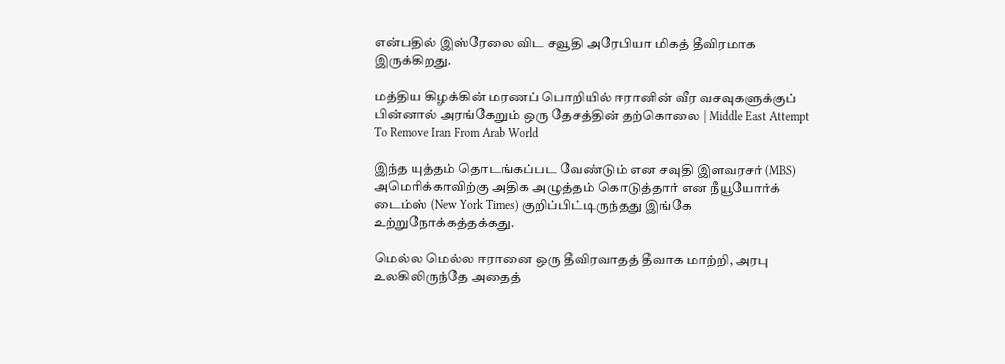என்பதில் இஸ்ரேலை விட சவூதி அரேபியா மிகத் தீவிரமாக இருக்கிறது.

மத்திய கிழக்கின் மரணப் பொறியில் ஈரானின் வீர வசவுகளுக்குப் பின்னால் அரங்கேறும் ஒரு தேசத்தின் தற்கொலை | Middle East Attempt To Remove Iran From Arab World

இந்த யுத்தம் தொடங்கப்பட வேண்டும் என சவுதி இளவரசர் (MBS) அமெரிக்காவிற்கு அதிக அழுத்தம் கொடுத்தார் என நீயூயோர்க் டைம்ஸ் (New York Times) குறிப்பிட்டிருந்தது இங்கே உற்றுநோக்கத்தக்கது.

மெல்ல மெல்ல ஈரானை ஒரு தீவிரவாதத் தீவாக மாற்றி, அரபு உலகிலிருந்தே அதைத்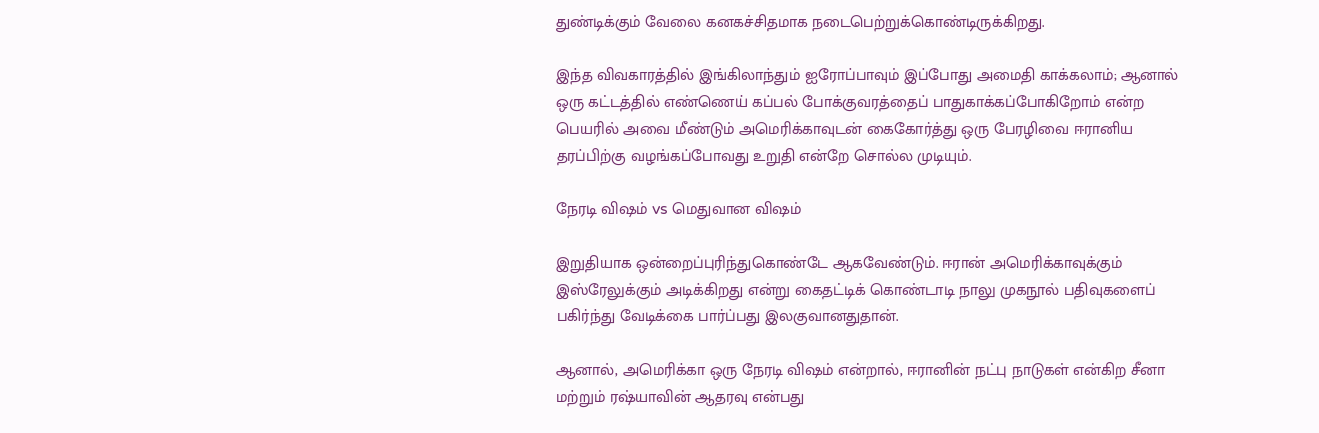துண்டிக்கும் வேலை கனகச்சிதமாக நடைபெற்றுக்கொண்டிருக்கிறது.

இந்த விவகாரத்தில் இங்கிலாந்தும் ஐரோப்பாவும் இப்போது அமைதி காக்கலாம்; ஆனால் ஒரு கட்டத்தில் எண்ணெய் கப்பல் போக்குவரத்தைப் பாதுகாக்கப்போகிறோம் என்ற பெயரில் அவை மீண்டும் அமெரிக்காவுடன் கைகோர்த்து ஒரு பேரழிவை ஈரானிய தரப்பிற்கு வழங்கப்போவது உறுதி என்றே சொல்ல முடியும்.

நேரடி விஷம் vs மெதுவான விஷம்

இறுதியாக ஒன்றைப்புரிந்துகொண்டே ஆகவேண்டும். ஈரான் அமெரிக்காவுக்கும் இஸ்ரேலுக்கும் அடிக்கிறது என்று கைதட்டிக் கொண்டாடி நாலு முகநூல் பதிவுகளைப் பகிர்ந்து வேடிக்கை பார்ப்பது இலகுவானதுதான்.

ஆனால், அமெரிக்கா ஒரு நேரடி விஷம் என்றால், ஈரானின் நட்பு நாடுகள் என்கிற சீனா மற்றும் ரஷ்யாவின் ஆதரவு என்பது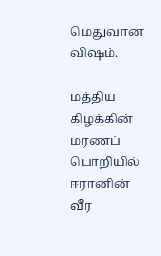மெதுவான விஷம்.

மத்திய கிழக்கின் மரணப் பொறியில் ஈரானின் வீர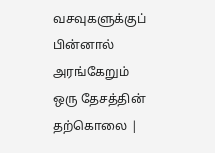வசவுகளுக்குப் பின்னால் அரங்கேறும் ஒரு தேசத்தின் தற்கொலை |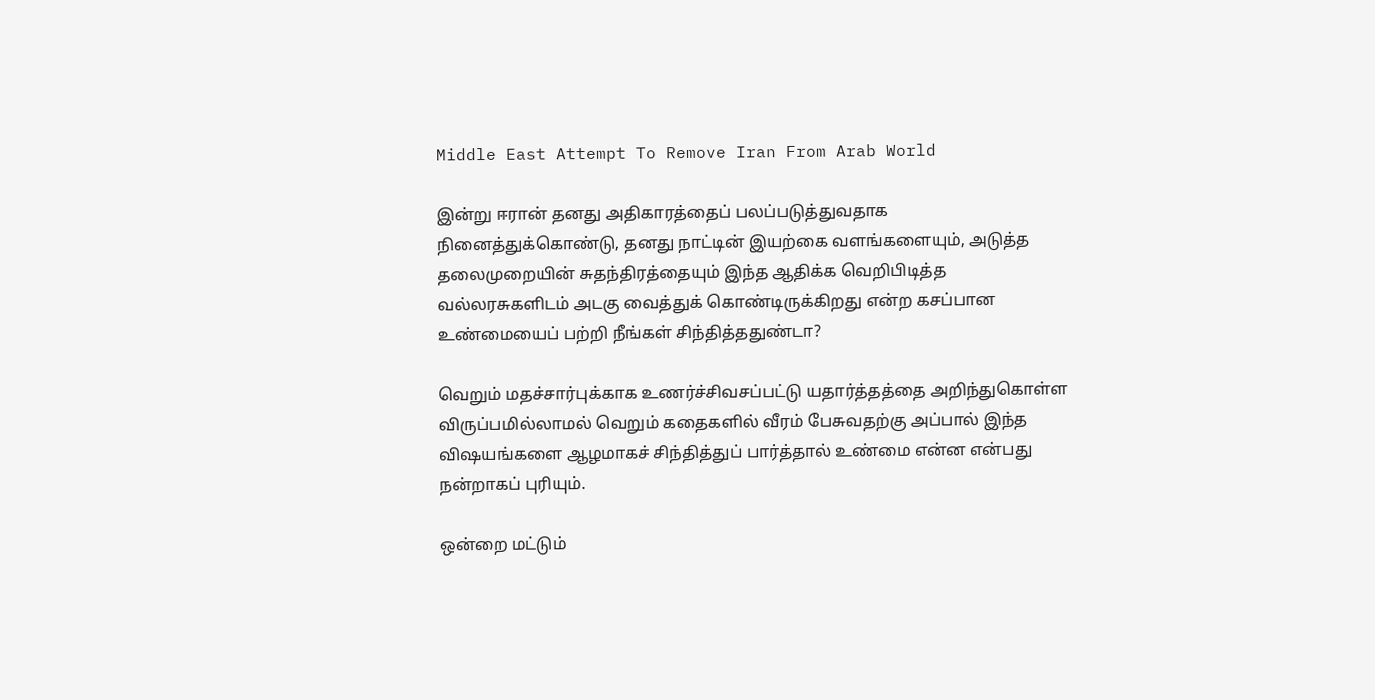Middle East Attempt To Remove Iran From Arab World

இன்று ஈரான் தனது அதிகாரத்தைப் பலப்படுத்துவதாக நினைத்துக்கொண்டு, தனது நாட்டின் இயற்கை வளங்களையும், அடுத்த தலைமுறையின் சுதந்திரத்தையும் இந்த ஆதிக்க வெறிபிடித்த வல்லரசுகளிடம் அடகு வைத்துக் கொண்டிருக்கிறது என்ற கசப்பான உண்மையைப் பற்றி நீங்கள் சிந்தித்ததுண்டா?

வெறும் மதச்சார்புக்காக உணர்ச்சிவசப்பட்டு யதார்த்தத்தை அறிந்துகொள்ள விருப்பமில்லாமல் வெறும் கதைகளில் வீரம் பேசுவதற்கு அப்பால் இந்த விஷயங்களை ஆழமாகச் சிந்தித்துப் பார்த்தால் உண்மை என்ன என்பது நன்றாகப் புரியும்.

ஒன்றை மட்டும்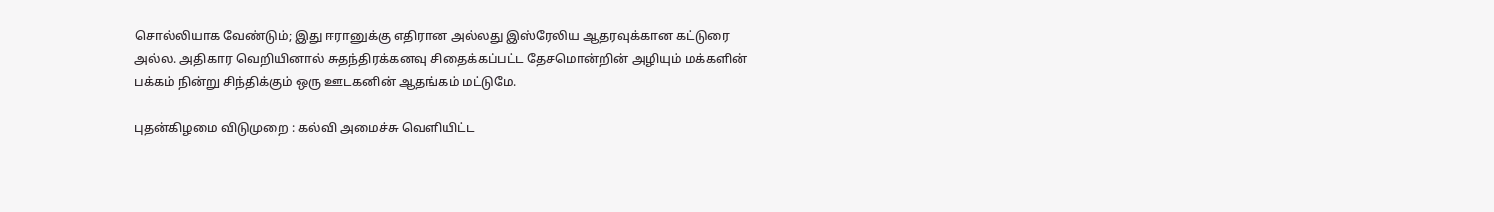சொல்லியாக வேண்டும்; இது ஈரானுக்கு எதிரான அல்லது இஸ்ரேலிய ஆதரவுக்கான கட்டுரை அல்ல. அதிகார வெறியினால் சுதந்திரக்கனவு சிதைக்கப்பட்ட தேசமொன்றின் அழியும் மக்களின் பக்கம் நின்று சிந்திக்கும் ஒரு ஊடகனின் ஆதங்கம் மட்டுமே.

புதன்கிழமை விடுமுறை : கல்வி அமைச்சு வெளியிட்ட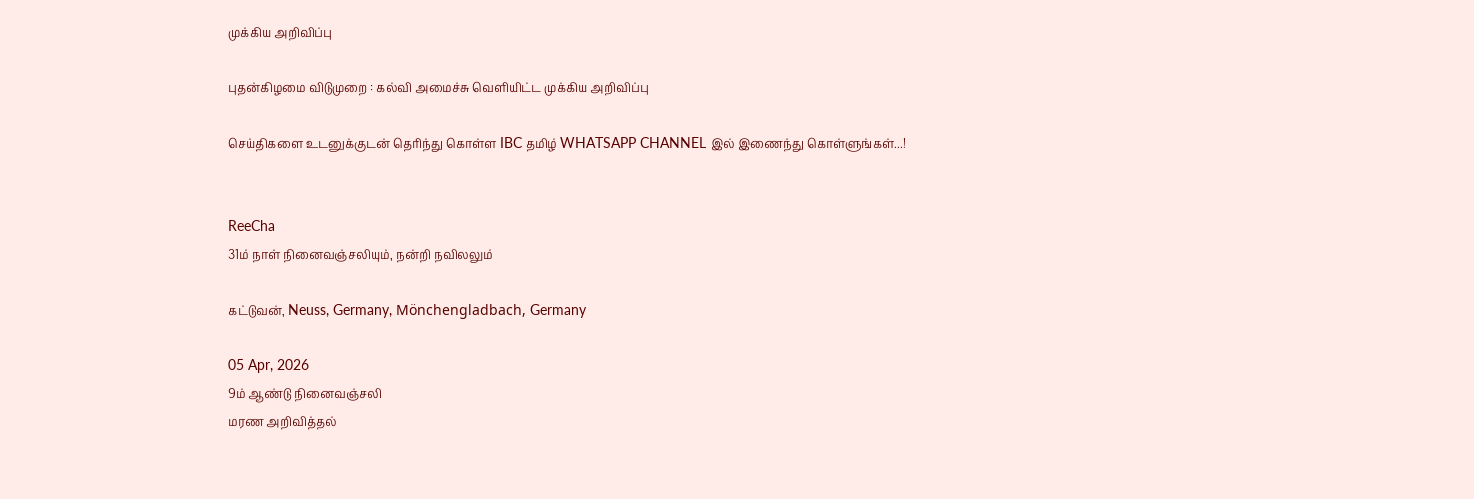முக்கிய அறிவிப்பு

புதன்கிழமை விடுமுறை : கல்வி அமைச்சு வெளியிட்ட முக்கிய அறிவிப்பு

செய்திகளை உடனுக்குடன் தெரிந்து கொள்ள IBC தமிழ் WHATSAPP CHANNEL இல் இணைந்து கொள்ளுங்கள்...!


ReeCha
31ம் நாள் நினைவஞ்சலியும், நன்றி நவிலலும்

கட்டுவன், Neuss, Germany, Mönchengladbach, Germany

05 Apr, 2026
9ம் ஆண்டு நினைவஞ்சலி
மரண அறிவித்தல்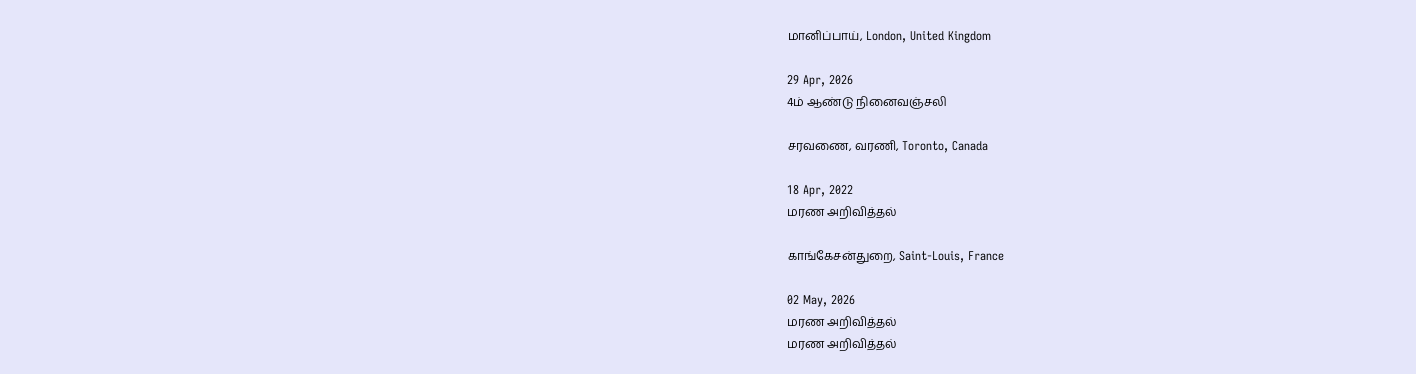மானிப்பாய், London, United Kingdom

29 Apr, 2026
4ம் ஆண்டு நினைவஞ்சலி

சரவணை, வரணி, Toronto, Canada

18 Apr, 2022
மரண அறிவித்தல்

காங்கேசன்துறை, Saint-Louis, France

02 May, 2026
மரண அறிவித்தல்
மரண அறிவித்தல்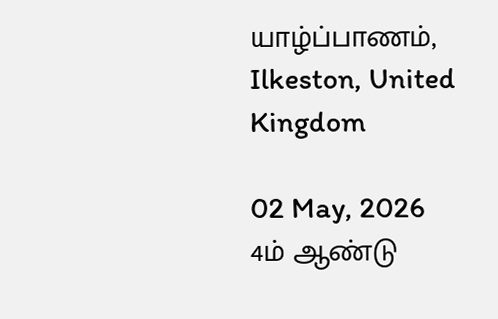யாழ்ப்பாணம், Ilkeston, United Kingdom

02 May, 2026
4ம் ஆண்டு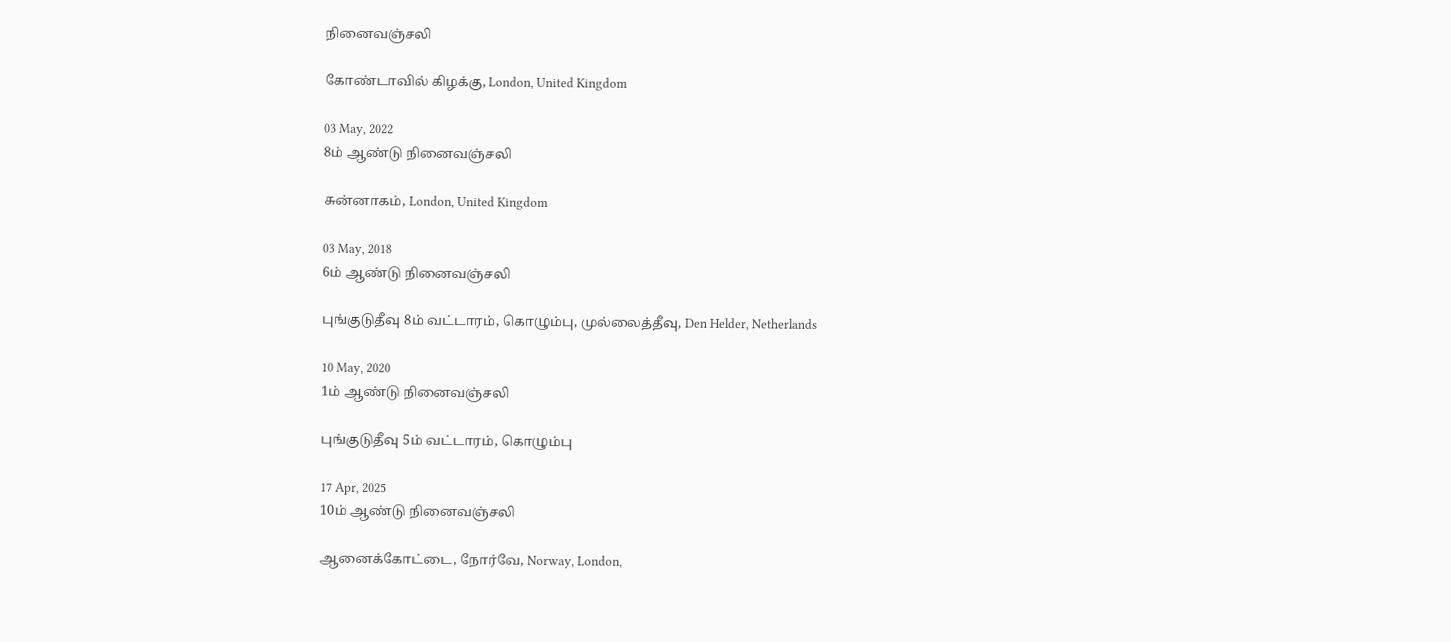நினைவஞ்சலி

கோண்டாவில் கிழக்கு, London, United Kingdom

03 May, 2022
8ம் ஆண்டு நினைவஞ்சலி

சுன்னாகம், London, United Kingdom

03 May, 2018
6ம் ஆண்டு நினைவஞ்சலி

புங்குடுதீவு 8ம் வட்டாரம், கொழும்பு, முல்லைத்தீவு, Den Helder, Netherlands

10 May, 2020
1ம் ஆண்டு நினைவஞ்சலி

புங்குடுதீவு 5ம் வட்டாரம், கொழும்பு

17 Apr, 2025
10ம் ஆண்டு நினைவஞ்சலி

ஆனைக்கோட்டை, நோர்வே, Norway, London,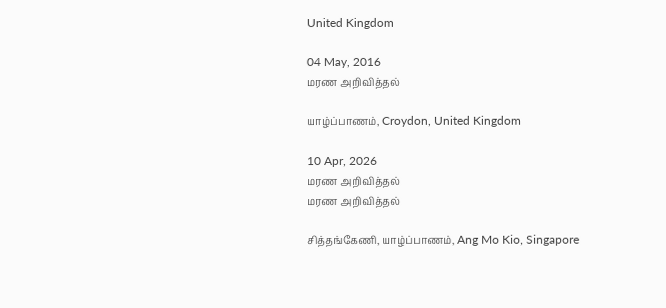United Kingdom

04 May, 2016
மரண அறிவித்தல்

யாழ்ப்பாணம், Croydon, United Kingdom

10 Apr, 2026
மரண அறிவித்தல்
மரண அறிவித்தல்

சித்தங்கேணி, யாழ்ப்பாணம், Ang Mo Kio, Singapore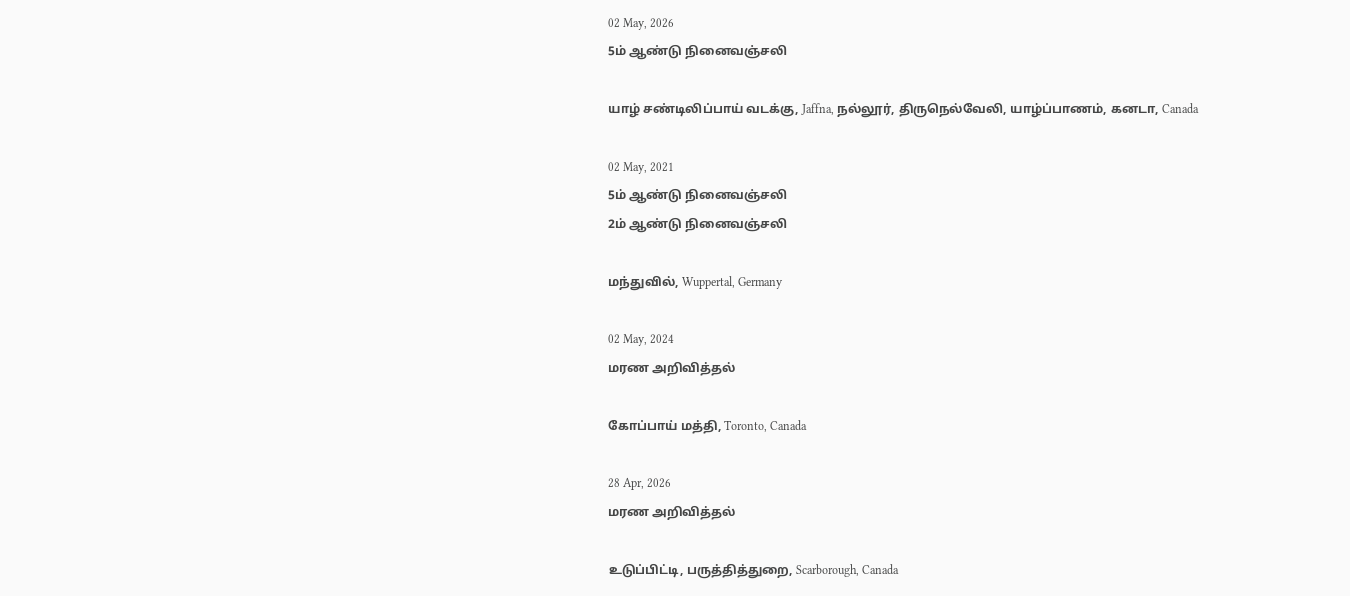02 May, 2026
5ம் ஆண்டு நினைவஞ்சலி

யாழ் சண்டிலிப்பாய் வடக்கு, Jaffna, நல்லூர், திருநெல்வேலி, யாழ்ப்பாணம், கனடா, Canada

02 May, 2021
5ம் ஆண்டு நினைவஞ்சலி
2ம் ஆண்டு நினைவஞ்சலி

மந்துவில், Wuppertal, Germany

02 May, 2024
மரண அறிவித்தல்

கோப்பாய் மத்தி, Toronto, Canada

28 Apr, 2026
மரண அறிவித்தல்

உடுப்பிட்டி, பருத்தித்துறை, Scarborough, Canada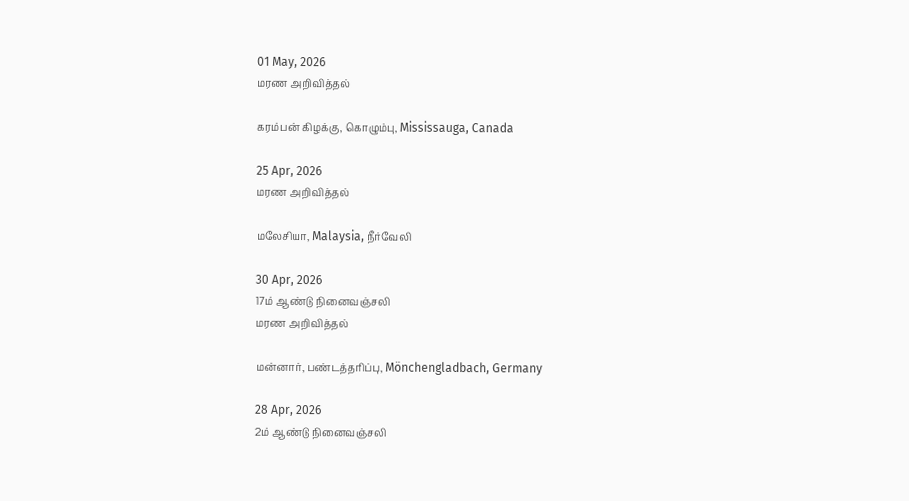01 May, 2026
மரண அறிவித்தல்

கரம்பன் கிழக்கு, கொழும்பு, Mississauga, Canada

25 Apr, 2026
மரண அறிவித்தல்

மலேசியா, Malaysia, நீர்வேலி

30 Apr, 2026
17ம் ஆண்டு நினைவஞ்சலி
மரண அறிவித்தல்

மன்னார், பண்டத்தரிப்பு, Mönchengladbach, Germany

28 Apr, 2026
2ம் ஆண்டு நினைவஞ்சலி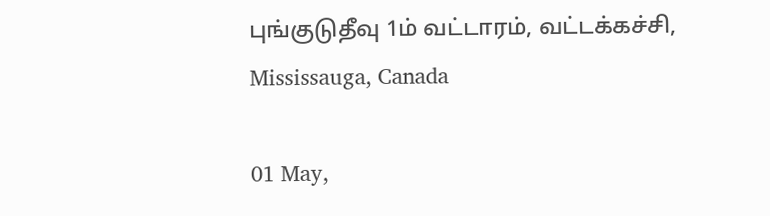புங்குடுதீவு 1ம் வட்டாரம், வட்டக்கச்சி, Mississauga, Canada

01 May,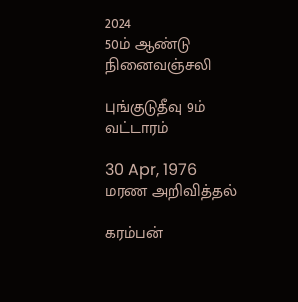2024
50ம் ஆண்டு நினைவஞ்சலி

புங்குடுதீவு 9ம் வட்டாரம்

30 Apr, 1976
மரண அறிவித்தல்

கரம்பன்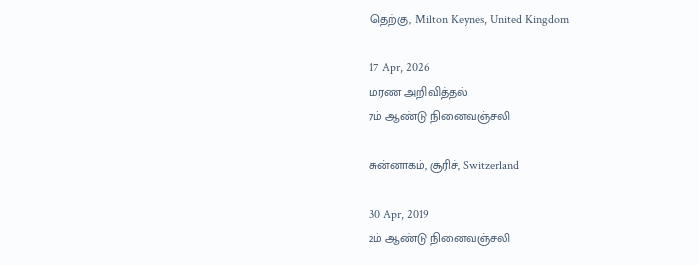தெற்கு, Milton Keynes, United Kingdom

17 Apr, 2026
மரண அறிவித்தல்
7ம் ஆண்டு நினைவஞ்சலி

சுன்னாகம், சூரிச், Switzerland

30 Apr, 2019
2ம் ஆண்டு நினைவஞ்சலி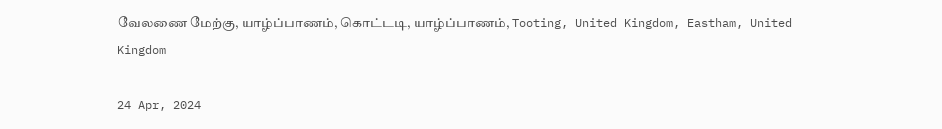வேலணை மேற்கு, யாழ்ப்பாணம், கொட்டடி, யாழ்ப்பாணம், Tooting, United Kingdom, Eastham, United Kingdom

24 Apr, 2024